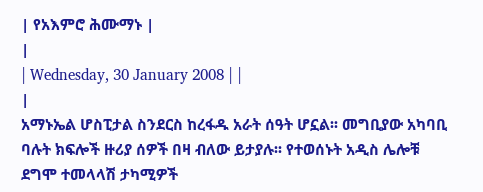| የአእምሮ ሕሙማኑ |
|
| Wednesday, 30 January 2008 | |
|
አማኑኤል ሆስፒታል ስንደርስ ከረፋዱ አራት ሰዓት ሆኗል፡፡ መግቢያው አካባቢ ባሉት ክፍሎች ዙሪያ ሰዎች በዛ ብለው ይታያሉ፡፡ የተወሰኑት አዲስ ሌሎቹ ደግሞ ተመላላሽ ታካሚዎች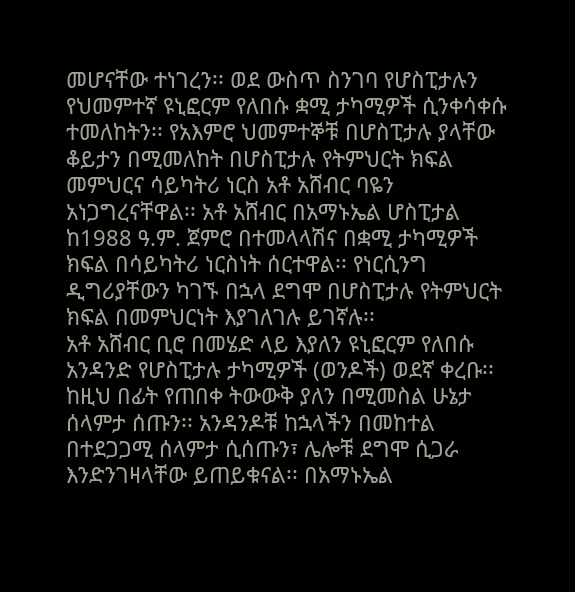መሆናቸው ተነገረን፡፡ ወደ ውስጥ ስንገባ የሆስፒታሉን የህመምተኛ ዩኒፎርም የለበሱ ቋሚ ታካሚዎች ሲንቀሳቀሱ ተመለከትን፡፡ የአእምሮ ህመምተኞቹ በሆስፒታሉ ያላቸው ቆይታን በሚመለከት በሆስፒታሉ የትምህርት ክፍል መምህርና ሳይካትሪ ነርስ አቶ አሸብር ባዬን አነጋግረናቸዋል፡፡ አቶ አሸብር በአማኑኤል ሆስፒታል ከ1988 ዓ.ም. ጀምሮ በተመላላሽና በቋሚ ታካሚዎች ክፍል በሳይካትሪ ነርስነት ሰርተዋል፡፡ የነርሲንግ ዲግሪያቸውን ካገኙ በኋላ ደግሞ በሆስፒታሉ የትምህርት ክፍል በመምህርነት እያገለገሉ ይገኛሉ፡፡
አቶ አሸብር ቢሮ በመሄድ ላይ እያለን ዩኒፎርም የለበሱ አንዳንድ የሆስፒታሉ ታካሚዎች (ወንዶች) ወደኛ ቀረቡ፡፡ ከዚህ በፊት የጠበቀ ትውውቅ ያለን በሚመስል ሁኔታ ሰላምታ ሰጡን፡፡ አንዳንዶቹ ከኋላችን በመከተል በተደጋጋሚ ሰላምታ ሲሰጡን፣ ሌሎቹ ደግሞ ሲጋራ እንድንገዛላቸው ይጠይቁናል፡፡ በአማኑኤል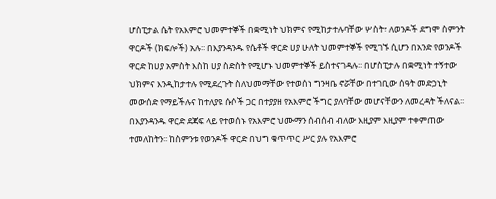ሆስፒታል ሴት የአእምሮ ህመምተኞች በቋሚነት ህክምና የሚከታተሉባቸው ሦስት፣ ለወንዶች ደግሞ ስምንት ዋርዶች (ክፍሎች) አሉ፡፡ በእያንዳንዱ የሴቶች ዋርድ ሀያ ሁለት ህመምተኞች የሚገኙ ሲሆን በአንድ የወንዶች ዋርድ ከሀያ አምስት እስከ ሀያ ስድስት የሚሆኑ ህመምተኞች ይስተናገዳሉ፡፡ በሆስፒታሉ በቋሚነት ተኝተው ህክምና እንዲከታተሉ የሚደረጉት ስለህመማቸው የተወሰነ ግንዛቤ ኖሯቸው በተገቢው ሰዓት መድኃኒት መውሰድ የማይችሉና ከተለያዩ ሱሶች ጋር በተያያዘ የአእምሮ ችግር ያለባቸው መሆናቸውን ለመረዳት ችለናል፡፡ በእያንዳንዱ ዋርድ ደጃፍ ላይ የተወሰኑ የአእምሮ ህሙማን ሰብሰብ ብለው እዚያም እዚያም ተቀምጠው ተመለከትን፡፡ ከስምንቱ የወንዶች ዋርድ በህግ ቁጥጥር ሥር ያሉ የአእምሮ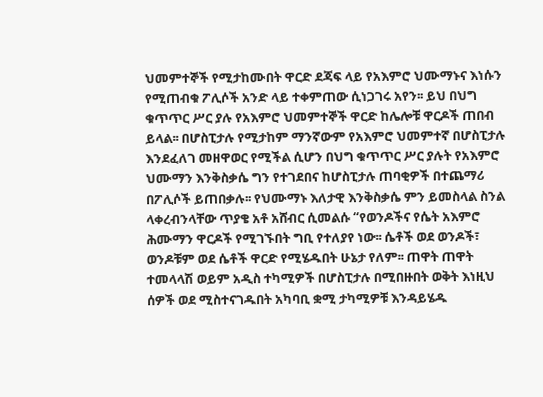ህመምተኞች የሚታከሙበት ዋርድ ደጃፍ ላይ የአእምሮ ህሙማኑና እነሱን የሚጠብቁ ፖሊሶች አንድ ላይ ተቀምጠው ሲነጋገሩ አየን፡፡ ይህ በህግ ቁጥጥር ሥር ያሉ የአእምሮ ህመምተኞች ዋርድ ከሌሎቹ ዋርዶች ጠበብ ይላል፡፡ በሆስፒታሉ የሚታከም ማንኛውም የአእምሮ ህመምተኛ በሆስፒታሉ እንደፈለገ መዘዋወር የሚችል ሲሆን በህግ ቁጥጥር ሥር ያሉት የአእምሮ ህሙማን እንቅስቃሴ ግን የተገደበና ከሆስፒታሉ ጠባቂዎች በተጨማሪ በፖሊሶች ይጠበቃሉ፡፡ የህሙማኑ እለታዊ እንቅስቃሴ ምን ይመስላል ስንል ላቀረብንላቸው ጥያቄ አቶ አሸብር ሲመልሱ “የወንዶችና የሴት አእምሮ ሕሙማን ዋርዶች የሚገኙበት ግቢ የተለያየ ነው፡፡ ሴቶች ወደ ወንዶች፣ ወንዶቹም ወደ ሴቶች ዋርድ የሚሄዱበት ሁኔታ የለም፡፡ ጠዋት ጠዋት ተመላላሽ ወይም አዲስ ተካሚዎች በሆስፒታሉ በሚበዙበት ወቅት እነዚህ ሰዎች ወደ ሚስተናገዱበት አካባቢ ቋሚ ታካሚዎቹ እንዳይሄዱ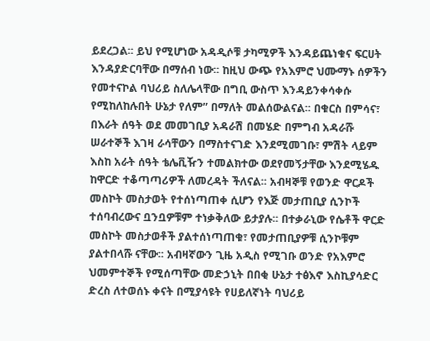ይደረጋል፡፡ ይህ የሚሆነው አዳዲሶቹ ታካሚዎች እንዳይጨነቁና ፍርሀት እንዳያድርባቸው በማሰብ ነው፡፡ ከዚህ ውጭ የአእምሮ ህሙማኑ ሰዎችን የመተናኮል ባህሪይ ስለሌላቸው በግቢ ውስጥ እንዳይንቀሳቀሱ የሚከለከሉበት ሁኔታ የለም” በማለት መልሰውልናል፡፡ በቁርስ በምሳና፣ በእራት ሰዓት ወደ መመገቢያ አዳራሽ በመሄድ በምግብ አዳራሹ ሠራተኞች እገዛ ራሳቸውን በማስተናገድ እንደሚመገቡ፣ ምሽት ላይም እስከ አራት ሰዓት ቴሌቪዥን ተመልክተው ወደየመኝታቸው እንደሚሄዱ ከዋርድ ተቆጣጣሪዎች ለመረዳት ችለናል፡፡ አብዛኞቹ የወንድ ዋርዶች መስኮት መስታወት የተሰነጣጠቀ ሲሆን የእጅ መታጠቢያ ሲንኮች ተሰባብረውና ቧንቧዎቹም ተነቃቅለው ይታያሉ፡፡ በተቃራኒው የሴቶች ዋርድ መስኮት መስታወቶች ያልተሰነጣጠቁ፣ የመታጠቢያዎቹ ሲንኮቹም ያልተበላሹ ናቸው፡፡ አብዛኛውን ጊዜ አዲስ የሚገቡ ወንድ የአእምሮ ህመምተኞች የሚሰጣቸው መድኃኒት በበቂ ሁኔታ ተፅእኖ እስኪያሳድር ድረስ ለተወሰኑ ቀናት በሚያሳዩት የሀይለኛነት ባህሪይ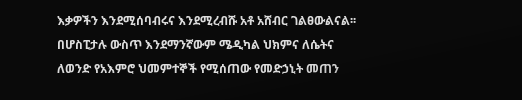እቃዎችን እንደሚሰባብሩና እንደሚረብሹ አቶ አሸብር ገልፀውልናል፡፡ በሆስፒታሉ ውስጥ እንደማንኛውም ሜዲካል ህክምና ለሴትና ለወንድ የአእምሮ ህመምተኞች የሚሰጠው የመድኃኒት መጠን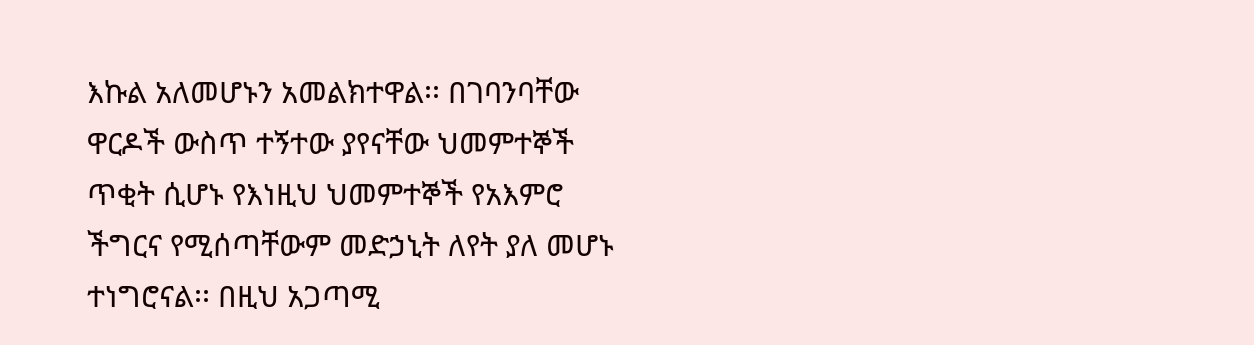እኩል አለመሆኑን አመልክተዋል፡፡ በገባንባቸው ዋርዶች ውስጥ ተኝተው ያየናቸው ህመምተኞች ጥቂት ሲሆኑ የእነዚህ ህመምተኞች የአእምሮ ችግርና የሚሰጣቸውም መድኃኒት ለየት ያለ መሆኑ ተነግሮናል፡፡ በዚህ አጋጣሚ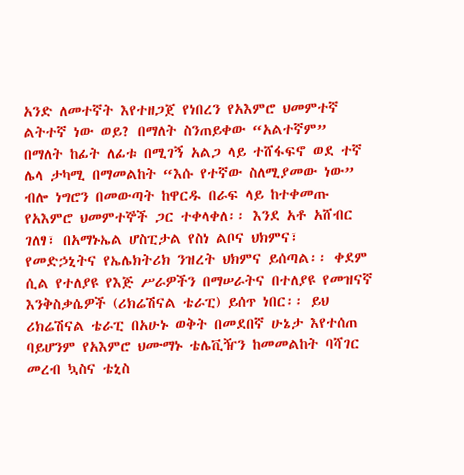አንድ ለመተኛት እየተዘጋጀ የነበረን የአእምሮ ህመምተኛ ልትተኛ ነው ወይ? በማለት ስንጠይቀው “አልተኛም” በማለት ከፊት ለፊቱ በሚገኝ አልጋ ላይ ተሸፋፍኖ ወደ ተኛ ሌላ ታካሚ በማመልከት “እሱ የተኛው ስለሚያመው ነው” ብሎ ነግሮን በመውጣት ከዋርዱ በራፍ ላይ ከተቀመጡ የአእምሮ ህመምተኞች ጋር ተቀላቀለ፡፡ እንደ አቶ አሸብር ገለፃ፣ በአማኑኤል ሆስፒታል የስነ ልቦና ህክምና፣ የመድኃኒትና የኤሌክትሪክ ንዝረት ህክምና ይሰጣል፡፡ ቀደም ሲል የተለያዩ የእጅ ሥራዎችን በማሠራትና በተለያዩ የመዝናኛ እንቅስቃሴዎች (ሪክሬሽናል ቴራፒ) ይሰጥ ነበር፡፡ ይህ ሪክሬሽናል ቴራፒ በአሁኑ ወቅት በመደበኛ ሁኔታ እየተሰጠ ባይሆንም የአእምሮ ህሙማኑ ቴሌቪዥን ከመመልከት ባሻገር መረብ ኳስና ቴኒስ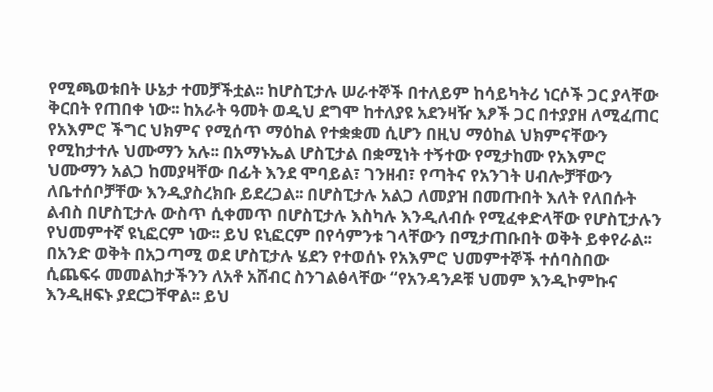የሚጫወቱበት ሁኔታ ተመቻችቷል፡፡ ከሆስፒታሉ ሠራተኞች በተለይም ከሳይካትሪ ነርሶች ጋር ያላቸው ቅርበት የጠበቀ ነው፡፡ ከአራት ዓመት ወዲህ ደግሞ ከተለያዩ አደንዛዥ እፆች ጋር በተያያዘ ለሚፈጠር የአእምሮ ችግር ህክምና የሚሰጥ ማዕከል የተቋቋመ ሲሆን በዚህ ማዕከል ህክምናቸውን የሚከታተሉ ህሙማን አሉ፡፡ በአማኑኤል ሆስፒታል በቋሚነት ተኝተው የሚታከሙ የአእምሮ ህሙማን አልጋ ከመያዛቸው በፊት እንደ ሞባይል፣ ገንዘብ፣ የጣትና የአንገት ሀብሎቻቸውን ለቤተሰቦቻቸው እንዲያስረክቡ ይደረጋል፡፡ በሆስፒታሉ አልጋ ለመያዝ በመጡበት እለት የለበሱት ልብስ በሆስፒታሉ ውስጥ ሲቀመጥ በሆስፒታሉ እስካሉ እንዲለብሱ የሚፈቀድላቸው የሆስፒታሉን የህመምተኛ ዩኒፎርም ነው፡፡ ይህ ዩኒፎርም በየሳምንቱ ገላቸውን በሚታጠቡበት ወቅት ይቀየራል፡፡ በአንድ ወቅት በአጋጣሚ ወደ ሆስፒታሉ ሄደን የተወሰኑ የአእምሮ ህመምተኞች ተሰባስበው ሲጨፍሩ መመልከታችንን ለአቶ አሸብር ስንገልፅላቸው “የአንዳንዶቹ ህመም እንዲኮምኩና እንዲዘፍኑ ያደርጋቸዋል፡፡ ይህ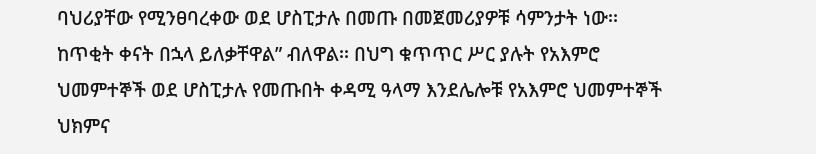ባህሪያቸው የሚንፀባረቀው ወደ ሆስፒታሉ በመጡ በመጀመሪያዎቹ ሳምንታት ነው፡፡ ከጥቂት ቀናት በኋላ ይለቃቸዋል” ብለዋል፡፡ በህግ ቁጥጥር ሥር ያሉት የአእምሮ ህመምተኞች ወደ ሆስፒታሉ የመጡበት ቀዳሚ ዓላማ እንደሌሎቹ የአእምሮ ህመምተኞች ህክምና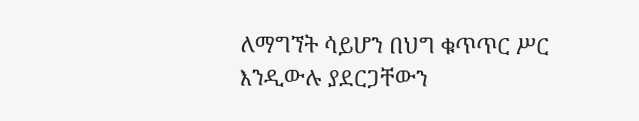ለማግኘት ሳይሆን በህግ ቁጥጥር ሥር እንዲውሉ ያደርጋቸውን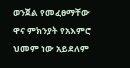ወንጀል የመፈፀማቸው ዋና ምክንያት የአእምሮ ህመም ነው አይደለም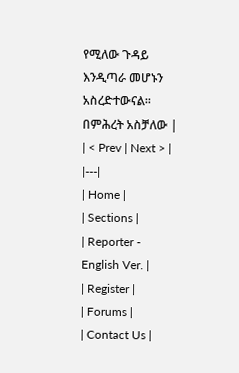የሚለው ጉዳይ እንዲጣራ መሆኑን አስረድተውናል፡፡ በምሕረት አስቻለው |
| < Prev | Next > |
|---|
| Home |
| Sections |
| Reporter - English Ver. |
| Register |
| Forums |
| Contact Us |